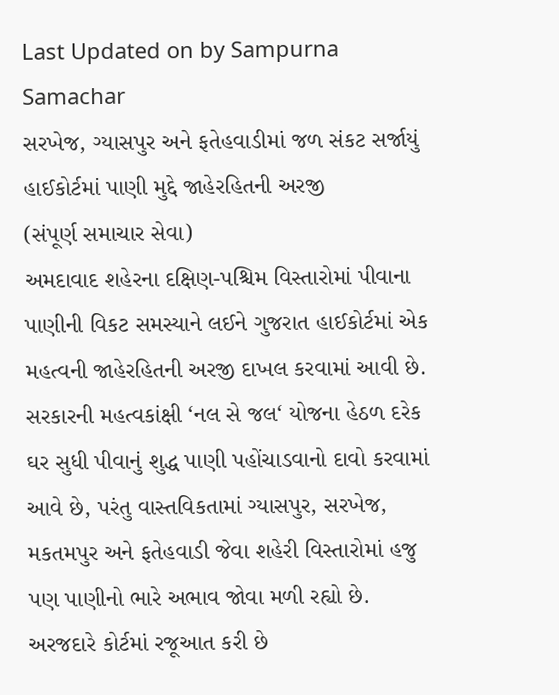Last Updated on by Sampurna Samachar
સરખેજ, ગ્યાસપુર અને ફતેહવાડીમાં જળ સંકટ સર્જાયું
હાઈકોર્ટમાં પાણી મુદ્દે જાહેરહિતની અરજી
(સંપૂર્ણ સમાચાર સેવા)
અમદાવાદ શહેરના દક્ષિણ-પશ્ચિમ વિસ્તારોમાં પીવાના પાણીની વિકટ સમસ્યાને લઈને ગુજરાત હાઈકોર્ટમાં એક મહત્વની જાહેરહિતની અરજી દાખલ કરવામાં આવી છે. સરકારની મહત્વકાંક્ષી ‘નલ સે જલ‘ યોજના હેઠળ દરેક ઘર સુધી પીવાનું શુદ્ધ પાણી પહોંચાડવાનો દાવો કરવામાં આવે છે, પરંતુ વાસ્તવિકતામાં ગ્યાસપુર, સરખેજ, મકતમપુર અને ફતેહવાડી જેવા શહેરી વિસ્તારોમાં હજુ પણ પાણીનો ભારે અભાવ જોવા મળી રહ્યો છે. અરજદારે કોર્ટમાં રજૂઆત કરી છે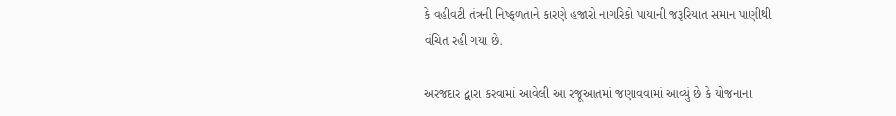કે વહીવટી તંત્રની નિષ્ફળતાને કારણે હજારો નાગરિકો પાયાની જરૂરિયાત સમાન પાણીથી વંચિત રહી ગયા છે.

અરજદાર દ્વારા કરવામાં આવેલી આ રજૂઆતમાં જણાવવામાં આવ્યું છે કે યોજનાના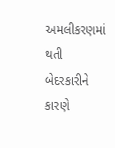અમલીકરણમાં થતી બેદરકારીને કારણે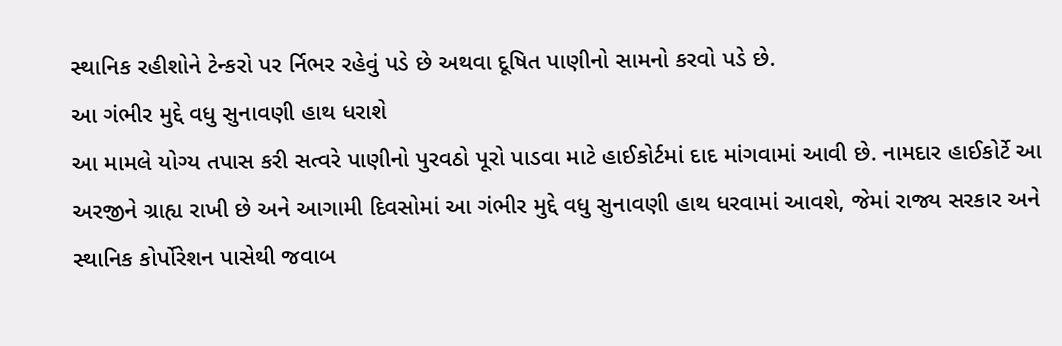સ્થાનિક રહીશોને ટેન્કરો પર ર્નિભર રહેવું પડે છે અથવા દૂષિત પાણીનો સામનો કરવો પડે છે.
આ ગંભીર મુદ્દે વધુ સુનાવણી હાથ ધરાશે
આ મામલે યોગ્ય તપાસ કરી સત્વરે પાણીનો પુરવઠો પૂરો પાડવા માટે હાઈકોર્ટમાં દાદ માંગવામાં આવી છે. નામદાર હાઈકોર્ટે આ અરજીને ગ્રાહ્ય રાખી છે અને આગામી દિવસોમાં આ ગંભીર મુદ્દે વધુ સુનાવણી હાથ ધરવામાં આવશે, જેમાં રાજ્ય સરકાર અને સ્થાનિક કોર્પોરેશન પાસેથી જવાબ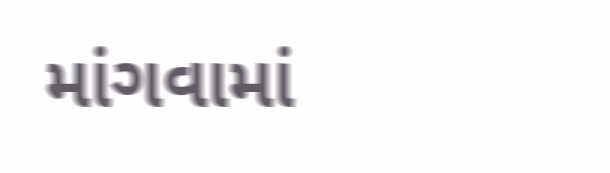માંગવામાં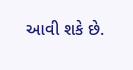આવી શકે છે.